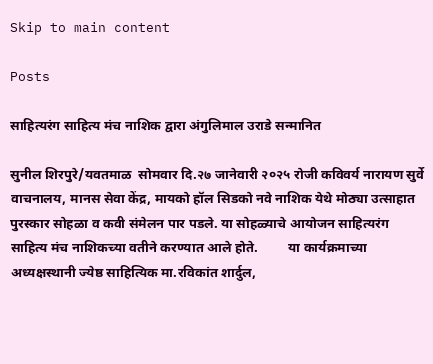Skip to main content

Posts

साहित्यरंग साहित्य मंच नाशिक द्वारा अंगुलिमाल उराडे सन्मानित

सुनील शिरपुरे/यवतमाळ  सोमवार दि.२७ जानेवारी २०२५ रोजी कविवर्य नारायण सुर्वे वाचनालय, मानस सेवा केंद्र, मायको हॉल सिडको नवे नाशिक येथे मोठ्या उत्साहात पुरस्कार सोहळा व कवी संमेलन पार पडले. या सोहळ्याचे आयोजन साहित्यरंग साहित्य मंच नाशिकच्या वतीने करण्यात आले होते.         या कार्यक्रमाच्या अध्यक्षस्थानी ज्येष्ठ साहित्यिक मा.रविकांत शार्दुल,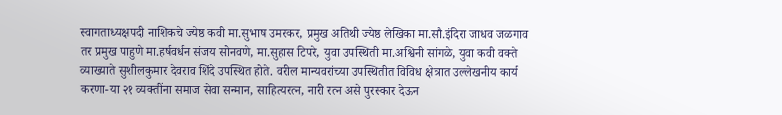स्वागताध्यक्षपदी नाशिकचे ज्येष्ठ कवी मा.सुभाष उमरकर, प्रमुख अतिथी ज्येष्ठ लेखिका मा.सौ.इंदिरा जाधव जळगाव तर प्रमुख पाहुणे मा.हर्षवर्धन संजय सोनवणे, मा.सुहास टिपरे, युवा उपस्थिती मा.अश्विनी सांगळे, युवा कवी वक्ते व्याख्याते सुशीलकुमार देवराव शिंदे उपस्थित होते. वरील मान्यवरांच्या उपस्थितीत विविध क्षेत्रात उल्लेखनीय कार्य करणा-या २१ व्यक्तींना समाज सेवा सन्मान, साहित्यरत्न, नारी रत्न असे पुरस्कार देऊन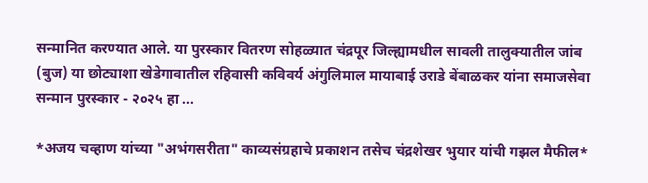सन्मानित करण्यात आले. या पुरस्कार वितरण सोहळ्यात चंद्रपूर जिल्ह्यामधील सावली तालुक्यातील जांब (बुज) या छोट्याशा खेडेगावातील रहिवासी कविवर्य अंगुलिमाल मायाबाई उराडे बेंबाळकर यांना समाजसेवा सन्मान पुरस्कार - २०२५ हा ...

*अजय चव्हाण यांच्या "अभंगसरीता" काव्यसंग्रहाचे प्रकाशन तसेच चंद्रशेखर भुयार यांची गझल मैफील*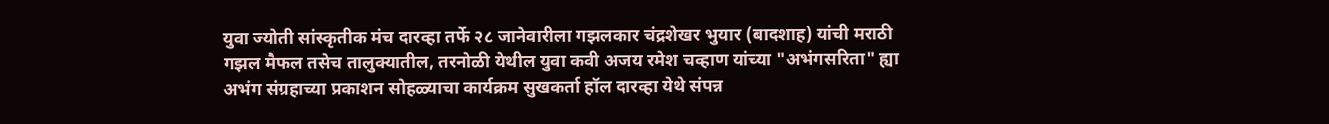युवा ज्योती सांस्कृतीक मंच दारव्हा तर्फे २८ जानेवारीला गझलकार चंद्रशेखर भुयार (बादशाह) यांची मराठी गझल मैफल तसेच तालुक्यातील, तरनोळी येथील युवा कवी अजय रमेश चव्हाण यांच्या "अभंगसरिता" ह्या अभंग संग्रहाच्या प्रकाशन सोहळ्याचा कार्यक्रम सुखकर्ता हॉल दारव्हा येथे संपन्न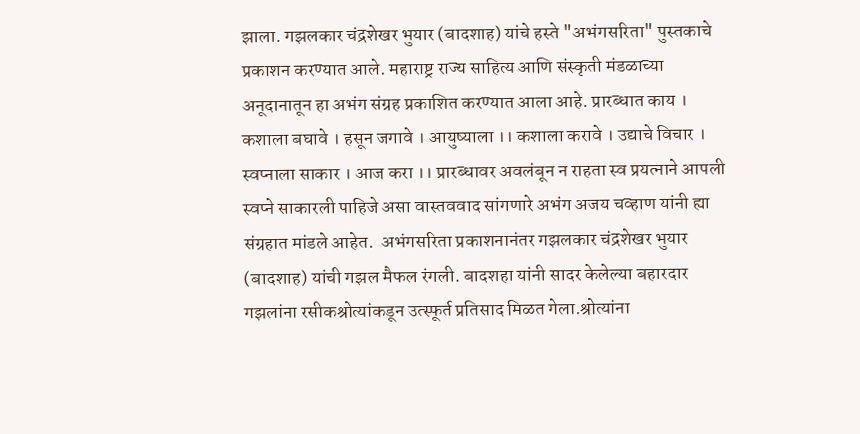झाला. गझलकार चंद्रशेखर भुयार (बादशाह) यांचे हस्ते "अभंगसरिता" पुस्तकाचे प्रकाशन करण्यात आले. महाराष्ट्र राज्य साहित्य आणि संस्कृती मंडळाच्या अनूदानातून हा अभंग संग्रह प्रकाशित करण्यात आला आहे. प्रारब्धात काय । कशाला बघावे । हसून जगावे । आयुष्याला ।। कशाला करावे । उद्याचे विचार । स्वप्नाला साकार । आज करा ।। प्रारब्धावर अवलंबून न राहता स्व प्रयत्नाने आपली स्वप्ने साकारली पाहिजे असा वास्तववाद सांगणारे अभंग अजय चव्हाण यांनी ह्या संग्रहात मांडले आहेत.  अभंगसरिता प्रकाशनानंतर गझलकार चंद्रशेखर भुयार (बादशाह) यांची गझल मैफल रंगली. बादशहा यांनी सादर केलेल्या बहारदार गझलांना रसीकश्रोत्यांकडून उत्स्फूर्त प्रतिसाद मिळत गेला.श्रोत्यांना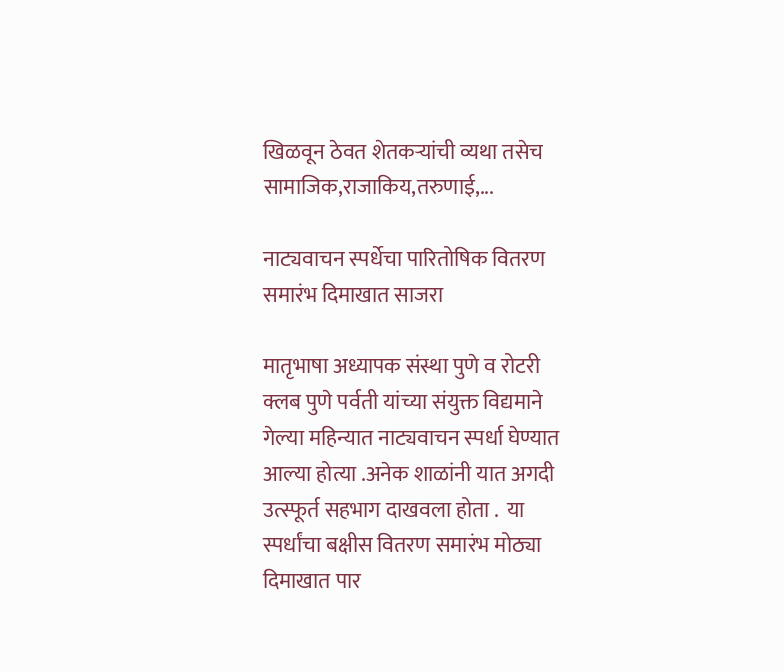खिळवून ठेवत शेतकऱ्यांची व्यथा तसेच सामाजिक,राजाकिय,तरुणाई,...

नाट्यवाचन स्पर्धेचा पारितोषिक वितरण समारंभ दिमाखात साजरा

मातृभाषा अध्यापक संस्था पुणे व रोटरी क्लब पुणे पर्वती यांच्या संयुक्त विद्यमाने गेल्या महिन्यात नाट्यवाचन स्पर्धा घेण्यात आल्या होत्या .अनेक शाळांनी यात अगदी उत्स्फूर्त सहभाग दाखवला होता .  या स्पर्धांचा बक्षीस वितरण समारंभ मोठ्या दिमाखात पार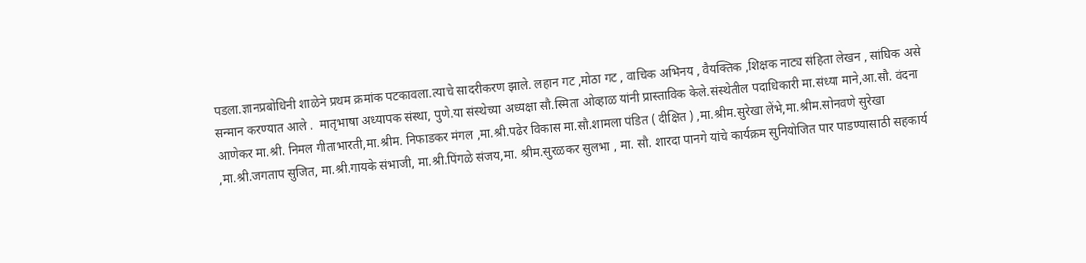पडला.ज्ञानप्रबोधिनी शाळेने प्रथम क्रमांक पटकावला.त्याचे सादरीकरण झाले. लहान गट ,मोठा गट , वाचिक अभिनय , वैयक्तिक ,शिक्षक नाट्य संहिता लेखन , सांघिक असे सन्मान करण्यात आले .  मातृभाषा अध्यापक संस्था, पुणे.या संस्थेच्या अध्यक्षा सौ.स्मिता ओव्हाळ यांनी प्रास्ताविक केले.संस्थेतील पदाधिकारी मा.संध्या माने,आ.सौ. वंदना आणेकर मा.श्री. निमल गीताभारती,मा.श्रीम. निफाडकर मंगल ,मा.श्री.पढेर विकास मा.सौ.शामला पंडित ( दीक्षित ) ,मा.श्रीम.सुरेखा लेंभे,मा.श्रीम.सोनवणे सुरेखा ,मा.श्री.जगताप सुजित, मा.श्री.गायके संभाजी, मा.श्री.पिंगळे संजय,मा. श्रीम.सुरळकर सुलभा , मा. सौ. शारदा पानगे यांचे कार्यक्रम सुनियोजित पार पाडण्यासाठी सहकार्य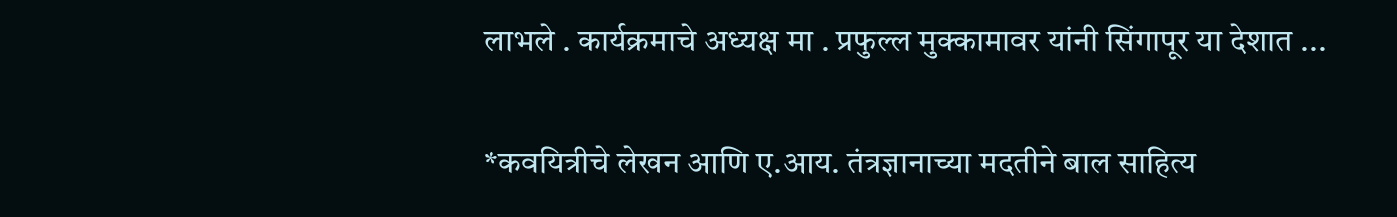लाभले . कार्यक्रमाचे अध्यक्ष मा . प्रफुल्ल मुक्कामावर यांनी सिंगापूर या देशात ...

*कवयित्रीचे लेखन आणि ए.आय. तंत्रज्ञानाच्या मदतीने बाल साहित्य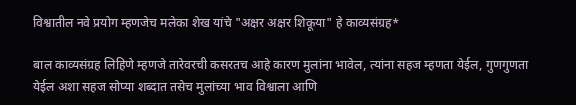विश्वातील नवे प्रयोग म्हणजेच मलेका शेख यांचे "अक्षर अक्षर शिकूया" हे काव्यसंग्रह*

बाल काव्यसंग्रह लिहिणे म्हणजे तारेवरची कसरतच आहे कारण मुलांना भावेल, त्यांना सहज म्हणता येईल, गुणगुणता येईल अशा सहज सोप्या शब्दात तसेच मुलांच्या भाव विश्वाला आणि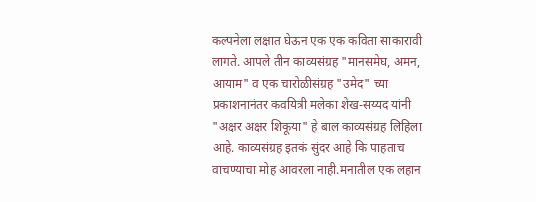कल्पनेला लक्षात घेऊन एक एक कविता साकारावी लागते. आपले तीन काव्यसंग्रह "मानसमेघ, अमन, आयाम" व एक चारोळीसंग्रह "उमेद" च्या प्रकाशनानंतर कवयित्री मलेका शेख-सय्यद यांनी "अक्षर अक्षर शिकूया" हे बाल काव्यसंग्रह लिहिला आहे. काव्यसंग्रह इतकं सुंदर आहे कि पाहताच वाचण्याचा मोह आवरला नाही.मनातील एक लहान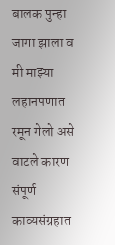बालक पुन्हा जागा झाला व मी माझ्या लहानपणात रमून गेलो असे वाटले कारण संपूर्ण काव्यसंग्रहात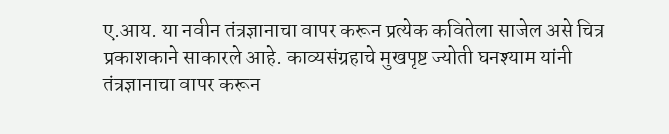ए.आय. या नवीन तंत्रज्ञानाचा वापर करून प्रत्येक कवितेला साजेल असे चित्र प्रकाशकाने साकारले आहे. काव्यसंग्रहाचे मुखपृष्ट ज्योती घनश्याम यांनी तंत्रज्ञानाचा वापर करून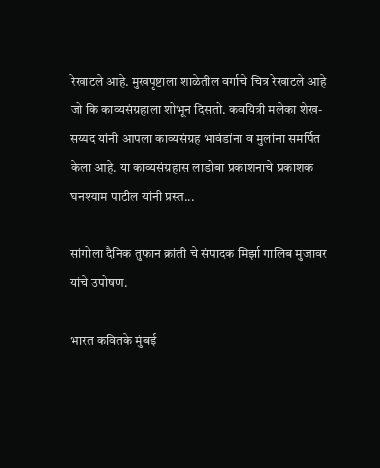रेखाटले आहे. मुखपृष्टाला शाळेतील वर्गाचे चित्र रेखाटले आहे जो कि काव्यसंग्रहाला शोभून दिसतो. कवयित्री मलेका शेख-सय्यद यांनी आपला काव्यसंग्रह भावंडांना व मुलांना समर्पित केला आहे. या काव्यसंग्रहास लाडोबा प्रकाशनाचे प्रकाशक घनश्याम पाटील यांनी प्रस्त...

सांगोला दैनिक तुफान क्रांती चे संपादक मिर्झा गालिब मुजावर यांचे उपोषण.

भारत कवितके मुंबई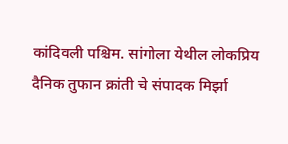कांदिवली पश्चिम. सांगोला येथील लोकप्रिय दैनिक तुफान क्रांती चे संपादक मिर्झा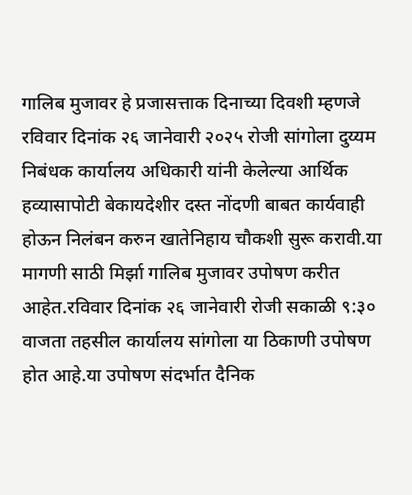गालिब मुजावर हे प्रजासत्ताक दिनाच्या दिवशी म्हणजे रविवार दिनांक २६ जानेवारी २०२५ रोजी सांगोला दुय्यम निबंधक कार्यालय अधिकारी यांनी केलेल्या आर्थिक हव्यासापोटी बेकायदेशीर दस्त नोंदणी बाबत कार्यवाही होऊन निलंबन करुन खातेनिहाय चौकशी सुरू करावी.या मागणी साठी मिर्झा गालिब मुजावर उपोषण करीत आहेत.रविवार दिनांक २६ जानेवारी रोजी सकाळी ९:३० वाजता तहसील कार्यालय सांगोला या ठिकाणी उपोषण होत आहे.या उपोषण संदर्भात दैनिक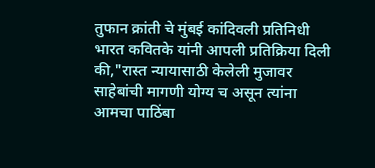तुफान क्रांती चे मुंबई कांदिवली प्रतिनिधी भारत कवितके यांनी आपली प्रतिक्रिया दिली की,"रास्त न्यायासाठी केलेली मुजावर साहेबांची मागणी योग्य च असून त्यांना आमचा पाठिंबा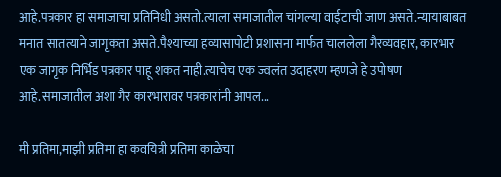आहे.पत्रकार हा समाजाचा प्रतिनिधी असतो.त्याला समाजातील चांगल्या वाईटाची जाण असते.न्यायाबाबत मनात सातत्याने जागृकता असते.पैश्याच्या हव्यासापोटी प्रशासना मार्फत चाललेला गैरव्यवहार, कारभार एक जागृक निर्भिड पत्रकार पाहू शकत नाही.त्याचेच एक ज्वलंत उदाहरण म्हणजे हे उपोषण आहे.समाजातील अशा गैर कारभारावर पत्रकारांनी आपल...

मी प्रतिमा,माझी प्रतिमा हा कवयित्री प्रतिमा काळेचा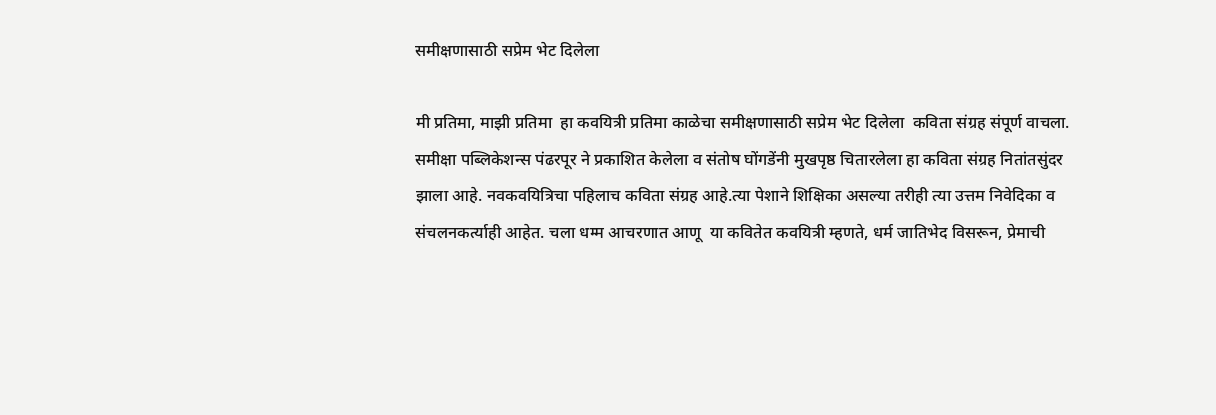समीक्षणासाठी सप्रेम भेट दिलेला

मी प्रतिमा, माझी प्रतिमा  हा कवयित्री प्रतिमा काळेचा समीक्षणासाठी सप्रेम भेट दिलेला  कविता संग्रह संपूर्ण वाचला. समीक्षा पब्लिकेशन्स पंढरपूर ने प्रकाशित केलेला व संतोष घोंगडेंनी मुखपृष्ठ चितारलेला हा कविता संग्रह नितांतसुंदर झाला आहे. नवकवयित्रिचा पहिलाच कविता संग्रह आहे.त्या पेशाने शिक्षिका असल्या तरीही त्या उत्तम निवेदिका व संचलनकर्त्याही आहेत. चला धम्म आचरणात आणू  या कवितेत कवयित्री म्हणते, धर्म जातिभेद विसरून, प्रेमाची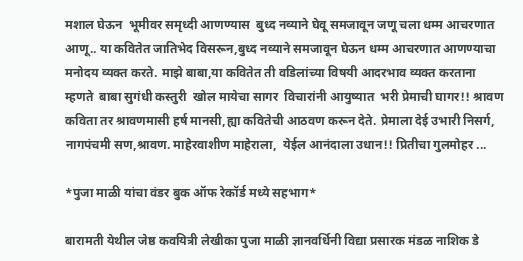मशाल घेऊन  भूमीवर समृध्दी आणण्यास  बुध्द नव्याने घेवू समजावून जणू चला धम्म आचरणात आणू.. या कवितेत जातिभेद विसरून,बुध्द नव्याने समजावून घेऊन धम्म आचरणात आणण्याचा मनोदय व्यक्त करते. माझे बाबा,या कवितेत ती वडिलांच्या विषयी आदरभाव व्यक्त करताना म्हणते  बाबा सुगंधी कस्तुरी  खोल मायेचा सागर  विचारांनी आयुष्यात  भरी प्रेमाची घागर!! श्रावण कविता तर श्रावणमासी हर्ष मानसी,ह्या कवितेची आठवण करून देते. प्रेमाला देई उभारी निसर्ग, नागपंचमी सण,श्रावण. माहेरवाशीण माहेराला,  येईल आनंदाला उधान!! प्रितीचा गुलमोहर ...

*पुजा माळी यांचा वंडर बुक ऑफ रेकॉर्ड मध्ये सहभाग*

बारामती येथील जेष्ठ कवयित्री लेखीका पुजा माळी ज्ञानवर्धिनी विद्या प्रसारक मंडळ नाशिक डे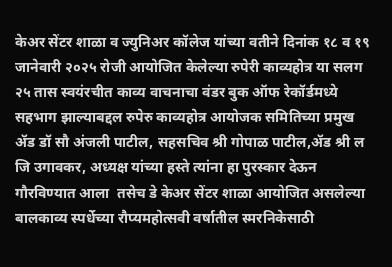केअर सेंटर शाळा व ज्युनिअर कॉलेज यांच्या वतीने दिनांक १८ व १९ जानेवारी २०२५ रोजी आयोजित केलेल्या रुपेरी काव्यहोत्र या सलग २५ तास स्वयंरचीत काव्य वाचनाचा वंडर बुक ऑफ रेकॉर्डमध्ये सहभाग झाल्याबद्दल रुपेरु काव्यहोत्र आयोजक समितिच्या प्रमुख ॲड डॉ सौ अंजली पाटील, सहसचिव श्री गोपाळ पाटील,ॲड श्री ल जि उगावकर, अध्यक्ष यांच्या हस्ते त्यांना हा पुरस्कार देऊन गौरविण्यात आला  तसेच डे केअर सेंटर शाळा आयोजित असलेल्या बालकाव्य स्पर्धेच्या रौप्यमहोत्सवी वर्षातील स्मरनिकेसाठी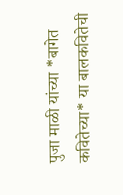पुजा माळी यांच्या *बागेत कवितेच्या* या बालकवितेची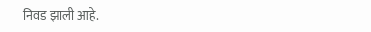निवड झाली आहे.